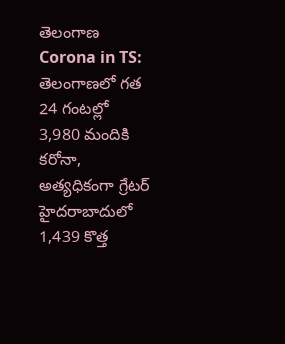తెలంగాణ
Corona in TS: తెలంగాణలో గత 24 గంటల్లో 3,980 మందికి కరోనా, అత్యధికంగా గ్రేటర్ హైదరాబాదులో 1,439 కొత్త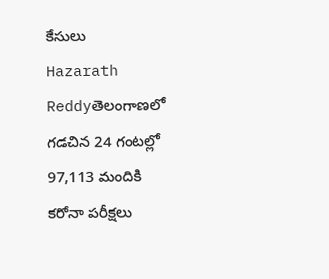కేసులు
Hazarath Reddyతెలంగాణలో గడచిన 24 గంటల్లో 97,113 మందికి కరోనా పరీక్షలు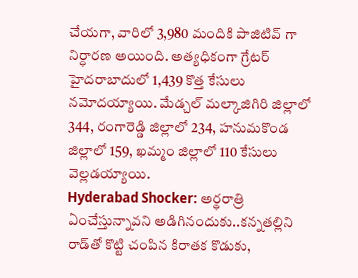చేయగా, వారిలో 3,980 మందికి పాజిటివ్ గా నిర్ధారణ అయింది. అత్యధికంగా గ్రేటర్ హైదరాబాదులో 1,439 కొత్త కేసులు నమోదయ్యాయి. మేడ్చల్ మల్కాజిగిరి జిల్లాలో 344, రంగారెడ్డి జిల్లాలో 234, హనుమకొండ జిల్లాలో 159, ఖమ్మం జిల్లాలో 110 కేసులు వెల్లడయ్యాయి.
Hyderabad Shocker: అర్థరాత్రి ఏంచేస్తున్నావని అడిగినందుకు..కన్నతల్లిని రాడ్‌తో కొట్టి చంపిన కిరాతక కొడుకు,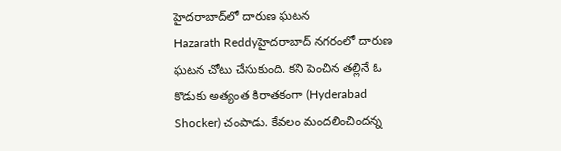హైదరాబాద్‌లో దారుణ ఘటన
Hazarath Reddyహైదరాబాద్ నగరంలో దారుణ ఘటన చోటు చేసుకుంది. కని పెంచిన తల్లినే ఓ కొడుకు అత్యంత కిరాతకంగా (Hyderabad Shocker) చంపాడు. కేవలం మందలించిందన్న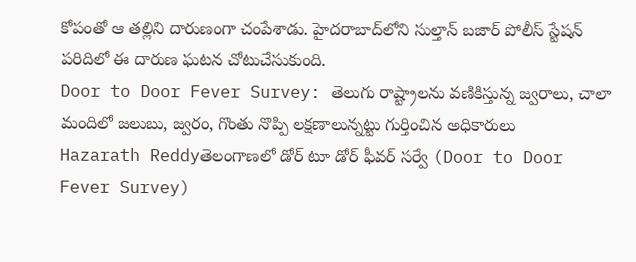కోపంతో ఆ తల్లిని దారుణంగా చంపేశాడు. హైదరాబాద్‌లోని సుల్తాన్ బజార్ పోలీస్ స్టేషన్ పరిదిలో ఈ దారుణ ఘటన చోటుచేసుకుంది.
Door to Door Fever Survey: తెలుగు రాష్ట్రాలను వణికిస్తున్న జ్వరాలు, చాలా మందిలో జలుబు, జ్వరం, గొంతు నొప్పి లక్షణాలున్నట్టు గుర్తించిన అధికారులు
Hazarath Reddyతెలంగాణలో డోర్ టూ డోర్ ఫీవర్ సర్వే (Door to Door Fever Survey)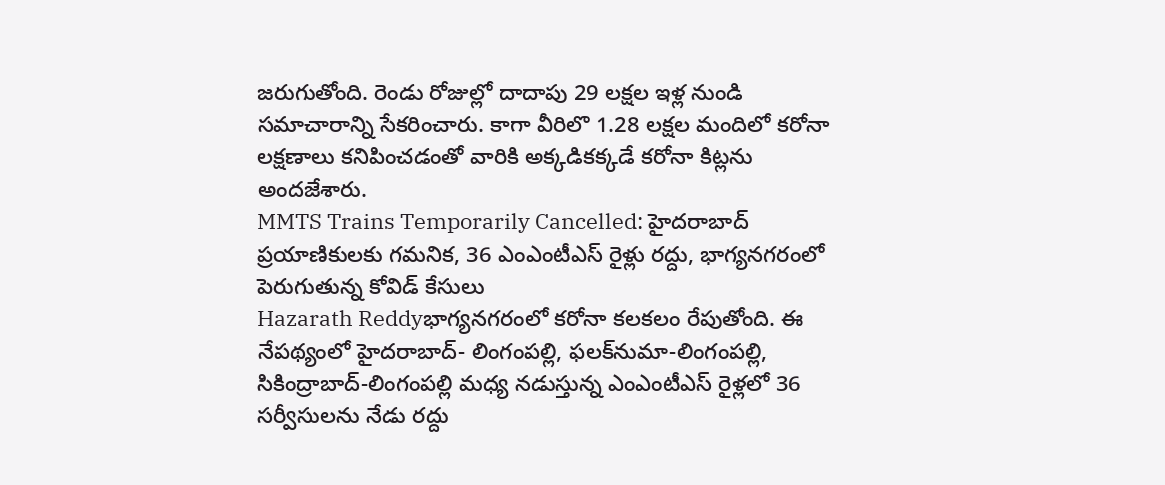జరుగుతోంది. రెండు రోజుల్లో దాదాపు 29 లక్షల ఇళ్ల నుండి సమాచారాన్ని సేకరించారు. కాగా వీరిలొ 1.28 లక్షల మందిలో కరోనా లక్షణాలు కనిపించడంతో వారికి అక్కడికక్కడే కరోనా కిట్లను అందజేశారు.
MMTS Trains Temporarily Cancelled: హైదరాబాద్ ప్రయాణికులకు గమనిక, 36 ఎంఎంటీఎస్ రైళ్లు రద్దు, భాగ్యనగరంలో పెరుగుతున్న కోవిడ్ కేసులు
Hazarath Reddyభాగ్యనగరంలో కరోనా కలకలం రేపుతోంది. ఈ నేపథ్యంలో హైదరాబాద్- లింగంపల్లి, ఫలక్‌నుమా-లింగంపల్లి, సికింద్రాబాద్-లింగంపల్లి మధ్య నడుస్తున్న ఎంఎంటీఎస్ రైళ్లలో 36 సర్వీసులను నేడు రద్దు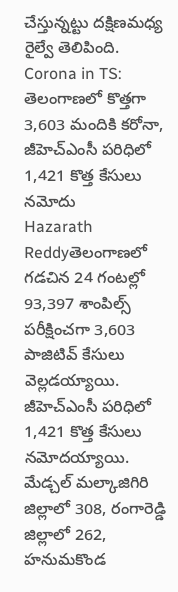చేస్తున్నట్టు దక్షిణమధ్య రైల్వే తెలిపింది.
Corona in TS: తెలంగాణలో కొత్తగా 3,603 మందికి కరోనా, జీహెచ్ఎంసీ పరిధిలో 1,421 కొత్త కేసులు నమోదు
Hazarath Reddyతెలంగాణలో గడచిన 24 గంటల్లో 93,397 శాంపిల్స్ పరీక్షించగా 3,603 పాజిటివ్ కేసులు వెల్లడయ్యాయి. జీహెచ్ఎంసీ పరిధిలో 1,421 కొత్త కేసులు నమోదయ్యాయి. మేడ్చల్ మల్కాజిగిరి జిల్లాలో 308, రంగారెడ్డి జిల్లాలో 262, హనుమకొండ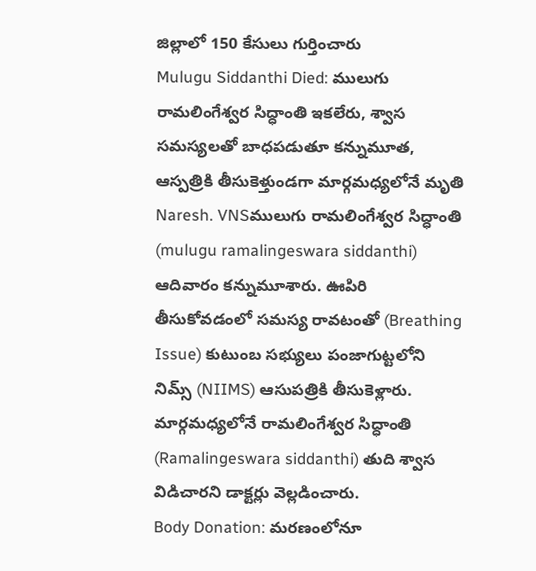జిల్లాలో 150 కేసులు గుర్తించారు
Mulugu Siddanthi Died: ములుగు రామలింగేశ్వర సిద్ధాంతి ఇకలేరు, శ్వాస సమస్యలతో బాధపడుతూ కన్నుమూత, ఆస్పత్రికి తీసుకెళ్తుండగా మార్గమధ్యలోనే మృతి
Naresh. VNSములుగు రామ‌లింగేశ్వ‌ర సిద్ధాంతి (mulugu ramalingeswara siddanthi) ఆదివారం కన్నుమూశారు. ఊపిరి తీసుకోవ‌డంలో సమస్య రావటంతో (Breathing Issue) కుటుంబ స‌భ్యులు పంజాగుట్టలోని నిమ్స్ (NIIMS) ఆసుప‌త్రికి తీసుకెళ్లారు. మార్గ‌మ‌ధ్యలోనే రామలింగేశ్వర సిద్ధాంతి (Ramalingeswara siddanthi) తుది శ్వాస విడిచారని డాక్టర్లు వెల్లడించారు.
Body Donation: మరణంలోనూ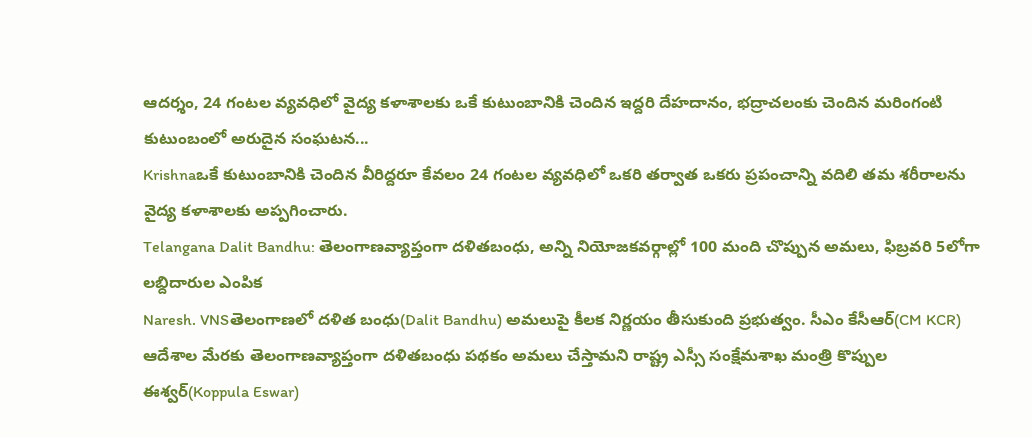ఆదర్శం, 24 గంటల వ్యవధిలో వైద్య కళాశాలకు ఒకే కుటుంబానికి చెందిన ఇద్దరి దేహదానం, భద్రాచలంకు చెందిన మరింగంటి కుటుంబంలో అరుదైన సంఘటన...
Krishnaఒకే కుటుంబానికి చెందిన వీరిద్దరూ కేవలం 24 గంటల వ్యవధిలో ఒకరి తర్వాత ఒకరు ప్రపంచాన్ని వదిలి తమ శరీరాలను వైద్య కళాశాలకు అప్పగించారు.
Telangana Dalit Bandhu: తెలంగాణవ్యాప్తంగా దళితబంధు, అన్ని నియోజకవర్గాల్లో 100 మంది చొప్పున అమలు, ఫిబ్రవరి 5లోగా లబ్దిదారుల ఎంపిక
Naresh. VNSతెలంగాణలో దళిత బంధు(Dalit Bandhu) అమలుపై కీలక నిర్ణయం తీసుకుంది ప్రభుత్వం. సీఎం కేసీఆర్‌(CM KCR) ఆదేశాల మేరకు తెలంగాణవ్యాప్తంగా దళితబంధు పథకం అమలు చేస్తామని రాష్ట్ర ఎస్సీ సంక్షేమశాఖ మంత్రి కొప్పుల ఈశ్వర్(Koppula Eswar)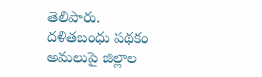తెలిపారు. దళితబంధు పథకం అమలుపై జిల్లాల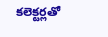కలెక్టర్లతో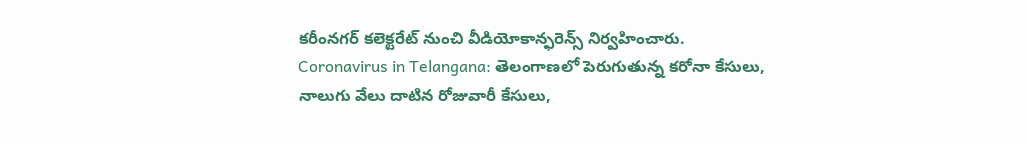కరీంనగర్‌ కలెక్టరేట్‌ నుంచి వీడియోకాన్ఫరెన్స్‌ నిర్వహించారు.
Coronavirus in Telangana: తెలంగాణలో పెరుగుతున్న కరోనా కేసులు, నాలుగు వేలు దాటిన రోజువారీ కేసులు,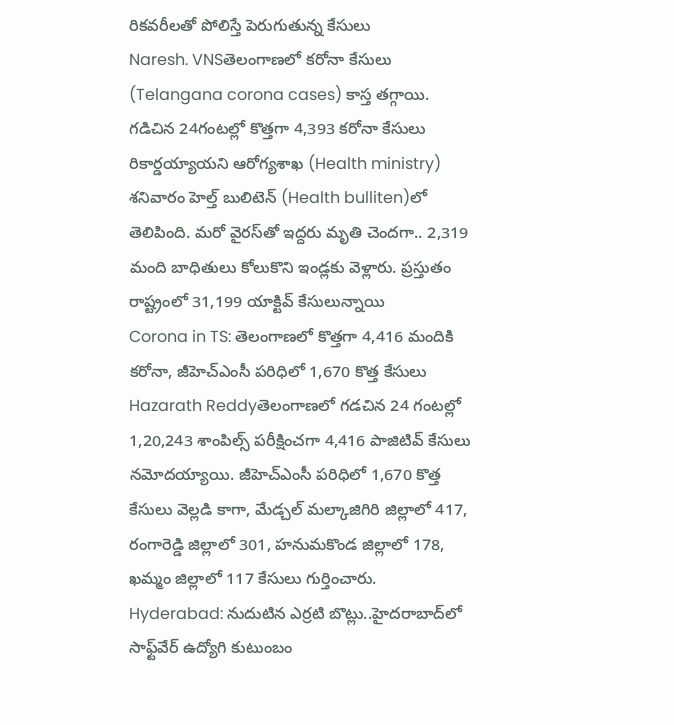రికవరీలతో పోలిస్తే పెరుగుతున్న కేసులు
Naresh. VNSతెలంగాణలో కరోనా కేసులు (Telangana corona cases) కాస్త తగ్గాయి. గడిచిన 24గంటల్లో కొత్తగా 4,393 కరోనా కేసులు రికార్డయ్యాయని ఆరోగ్యశాఖ (Health ministry) శనివారం హెల్త్‌ బులిటెన్‌ (Health bulliten)లో తెలిపింది. మరో వైరస్‌తో ఇద్దరు మృతి చెందగా.. 2,319 మంది బాధితులు కోలుకొని ఇండ్లకు వెళ్లారు. ప్రస్తుతం రాష్ట్రంలో 31,199 యాక్టివ్‌ కేసులున్నాయి
Corona in TS: తెలంగాణలో కొత్తగా 4,416 మందికి కరోనా, జీహెచ్ఎంసీ పరిధిలో 1,670 కొత్త కేసులు
Hazarath Reddyతెలంగాణలో గడచిన 24 గంటల్లో 1,20,243 శాంపిల్స్ పరీక్షించగా 4,416 పాజిటివ్ కేసులు నమోదయ్యాయి. జీహెచ్ఎంసీ పరిధిలో 1,670 కొత్త కేసులు వెల్లడి కాగా, మేడ్చల్ మల్కాజిగిరి జిల్లాలో 417, రంగారెడ్డి జిల్లాలో 301, హనుమకొండ జిల్లాలో 178, ఖమ్మం జిల్లాలో 117 కేసులు గుర్తించారు.
Hyderabad: నుదుటిన ఎర్రటి బొట్లు..హైదరాబాద్‌లో సాఫ్ట్‌వేర్ ఉద్యోగి కుటుంబం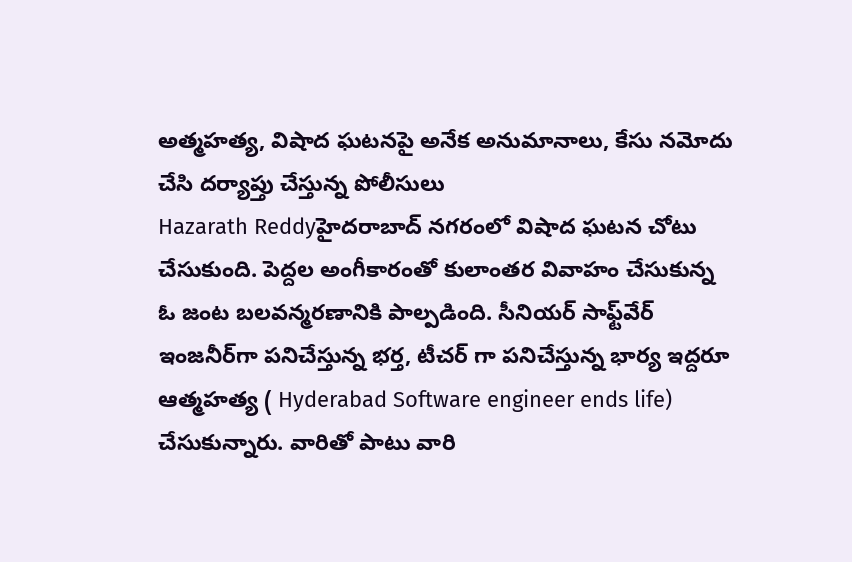అత్మహత్య, విషాద ఘటనపై అనేక అనుమానాలు, కేసు నమోదు చేసి దర్యాప్తు చేస్తున్న పోలీసులు
Hazarath Reddyహైదరాబాద్ నగరంలో విషాద ఘటన చోటు చేసుకుంది. పెద్దల అంగీకారంతో కులాంతర వివాహం చేసుకున్న ఓ జంట బలవన్మరణానికి పాల్పడింది. సీనియర్‌ సాఫ్ట్‌వేర్‌ ఇంజనీర్‌గా పనిచేస్తున్న భర్త, టీచర్ గా పనిచేస్తున్న భార్య ఇద్దరూ ఆత్మహత్య ( Hyderabad Software engineer ends life) చేసుకున్నారు. వారితో పాటు వారి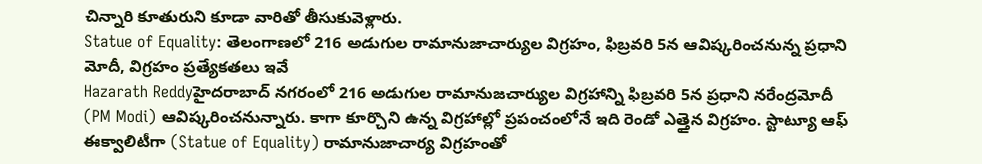చిన్నారి కూతురుని కూడా వారితో తీసుకువెళ్లారు.
Statue of Equality: తెలంగాణలో 216 అడుగుల రామానుజాచార్యుల విగ్రహం, ఫిబ్రవరి 5న ఆవిష్కరించనున్న ప్రధాని మోదీ, విగ్రహం ప్రత్యేకతలు ఇవే
Hazarath Reddyహైదరాబాద్ నగరంలో 216 అడుగుల రామానుజచార్యుల విగ్రహాన్ని ఫిబ్రవరి 5న ప్రధాని నరేంద్రమోదీ (PM Modi) ఆవిష్కరించనున్నారు. కాగా కూర్చొని ఉన్న విగ్రహాల్లో ప్రపంచంలోనే ఇది రెండో ఎత్తైన విగ్రహం. స్టాట్యూ ఆఫ్ ఈక్వాలిటీగా (Statue of Equality) రామానుజాచార్య విగ్రహంతో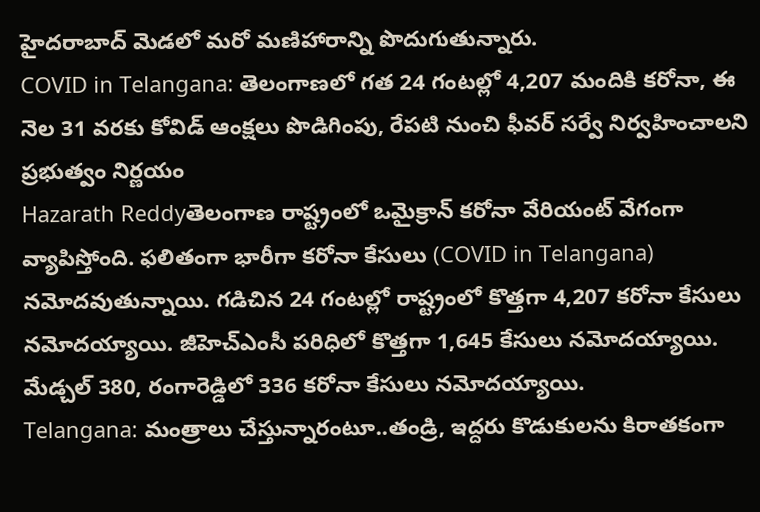హైదరాబాద్‌ మెడలో మరో మణిహారాన్ని పొదుగుతున్నారు.
COVID in Telangana: తెలంగాణలో గత 24 గంటల్లో 4,207 మందికి కరోనా, ఈ నెల 31 వరకు కోవిడ్ ఆంక్షలు పొడిగింపు, రేపటి నుంచి ఫీవర్ సర్వే నిర్వహించాలని ప్రభుత్వం నిర్ణయం
Hazarath Reddyతెలంగాణ రాష్ట్రంలో ఒమైక్రాన్‌ కరోనా వేరియంట్‌ వేగంగా వ్యాపిస్తోంది. ఫలితంగా భారీగా కరోనా కేసులు (COVID in Telangana) నమోదవుతున్నాయి. గడిచిన 24 గంటల్లో రాష్ట్రంలో కొత్తగా 4,207 కరోనా కేసులు నమోదయ్యాయి. జీహెచ్‌ఎంసీ పరిధిలో కొత్తగా 1,645 కేసులు నమోదయ్యాయి. మేడ్చల్‌ 380, రంగారెడ్డిలో 336 కరోనా కేసులు నమోదయ్యాయి.
Telangana: మంత్రాలు చేస్తున్నారంటూ..తండ్రి, ఇద్దరు కొడుకులను కిరాతకంగా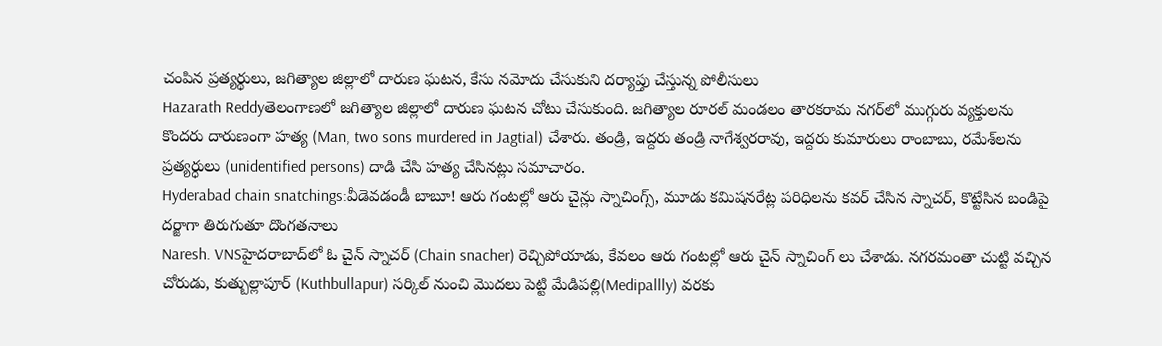చంపిన ప్రత్యర్థులు, జగిత్యాల జిల్లాలో దారుణ ఘటన, కేసు నమోదు చేసుకుని దర్యాప్తు చేస్తున్న పోలీసులు
Hazarath Reddyతెలంగాణలో జగిత్యాల జిల్లాలో దారుణ ఘటన చోటు చేసుకుంది. జగిత్యాల రూరల్ మండలం తారకరామ నగర్‌లో ముగ్గురు వ్యక్తులను కొందరు దారుణంగా హత్య (Man, two sons murdered in Jagtial) చేశారు. తండ్రి, ఇద్దరు తండ్రి నాగేశ్వరరావు, ఇద్దరు కుమారులు రాంబాబు, రమేశ్‌లను ప్రత్యర్ధులు (unidentified persons) దాడి చేసి హత్య చేసినట్లు సమాచారం.
Hyderabad chain snatchings:వీడెవడండీ బాబూ! ఆరు గంటల్లో ఆరు చైన్లు స్నాచింగ్స్, మూడు కమిషనరేట్ల పరిధిలను కవర్ చేసిన స్నాచర్, కొట్టేసిన బండిపై దర్జాగా తిరుగుతూ దొంగతనాలు
Naresh. VNSహైదరాబాద్‌లో ఓ చైన్ స్నాచర్ (Chain snacher) రెచ్చిపోయాడు, కేవలం ఆరు గంటల్లో ఆరు చైన్ స్నాచింగ్‌ లు చేశాడు. నగరమంతా చుట్టి వచ్చిన చోరుడు, కుత్బుల్లాపూర్ (Kuthbullapur) సర్కిల్ నుంచి మొదలు పెట్టి మేడిపల్లి(Medipallly) వరకు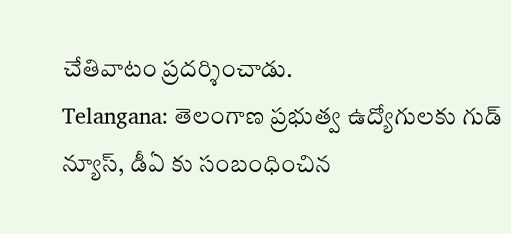చేతివాటం ప్రదర్శించాడు.
Telangana: తెలంగాణ ప్రభుత్వ ఉద్యోగులకు గుడ్ న్యూస్, డీఏ కు సంబంధించిన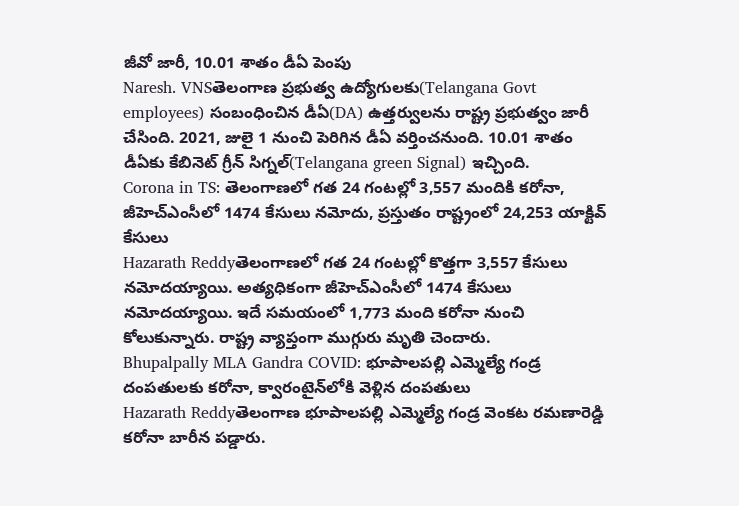జీవో జారీ, 10.01 శాతం డీఏ పెంపు
Naresh. VNSతెలంగాణ ప్రభుత్వ ఉద్యోగుల‌కు(Telangana Govt employees) సంబంధించిన డీఏ(DA) ఉత్తర్వుల‌ను రాష్ట్ర ప్రభుత్వం జారీ చేసింది. 2021, జులై 1 నుంచి పెరిగిన డీఏ వ‌ర్తించ‌నుంది. 10.01 శాతం డీఏకు కేబినెట్ గ్రీన్ సిగ్నల్(Telangana green Signal) ఇచ్చింది.
Corona in TS: తెలంగాణలో గత 24 గంటల్లో 3,557 మందికి కరోనా, జీహెచ్ఎంసీలో 1474 కేసులు నమోదు, ప్రస్తుతం రాష్ట్రంలో 24,253 యాక్టివ్ కేసులు
Hazarath Reddyతెలంగాణలో గత 24 గంటల్లో కొత్తగా 3,557 కేసులు నమోదయ్యాయి. అత్యధికంగా జీహెచ్ఎంసీలో 1474 కేసులు నమోదయ్యాయి. ఇదే సమయంలో 1,773 మంది కరోనా నుంచి కోలుకున్నారు. రాష్ట్ర వ్యాప్తంగా ముగ్గురు మృతి చెందారు.
Bhupalpally MLA Gandra COVID: భూపాలపల్లి ఎమ్మెల్యే గండ్ర దంపతులకు కరోనా, క్వారంటైన్‌లోకి వెళ్లిన దంపతులు
Hazarath Reddyతెలంగాణ భూపాలపల్లి ఎమ్మెల్యే గండ్ర వెంకట రమణారెడ్డి కరోనా బారీన పడ్డారు.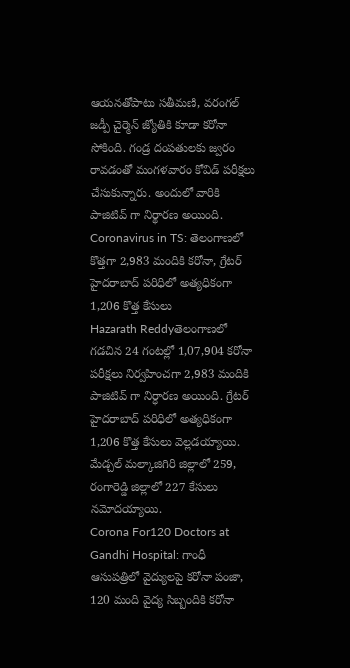ఆయనతోపాటు సతీమణి, వరంగల్ జడ్పీ చైర్మెన్ జ్యోతికి కూడా కరోనా సోకింది. గండ్ర దంపతులకు జ్వరం రావడంతో మంగళవారం కోవిడ్ పరీక్షలు చేసుకున్నారు. అందులో వారికి పాజిటివ్ గా నిర్థారణ అయింది.
Coronavirus in TS: తెలంగాణలో కొత్తగా 2,983 మందికి కరోనా, గ్రేటర్ హైదరాబాద్ పరిధిలో అత్యధికంగా 1,206 కొత్త కేసులు
Hazarath Reddyతెలంగాణలో గడచిన 24 గంటల్లో 1,07,904 కరోనా పరీక్షలు నిర్వహించగా 2,983 మందికి పాజిటివ్ గా నిర్ధారణ అయింది. గ్రేటర్ హైదరాబాద్ పరిధిలో అత్యధికంగా 1,206 కొత్త కేసులు వెల్లడయ్యాయి. మేడ్చల్ మల్కాజిగిరి జిల్లాలో 259, రంగారెడ్డి జిల్లాలో 227 కేసులు నమోదయ్యాయి.
Corona For120 Doctors at Gandhi Hospital: గాంధీ ఆసుపత్రిలో వైద్యులపై కరోనా పంజా, 120 మంది వైద్య సిబ్బందికి కరోనా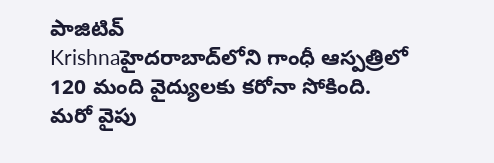పాజిటివ్
Krishnaహైదరాబాద్‌లోని గాంధీ ఆస్పత్రిలో 120 మంది వైద్యులకు కరోనా సోకింది. మరో వైపు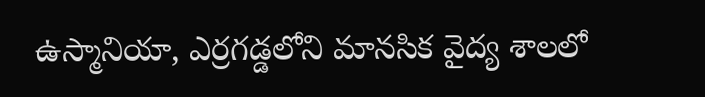ఉస్మానియా, ఎర్రగడ్డలోని మానసిక వైద్య శాలలో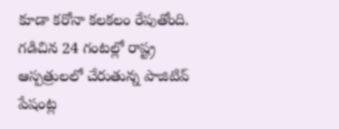కూడా కరోనా కలకలం రేపుతోంది. గడిచిన 24 గంటల్లో రాష్ట్ర ఆస్పత్రులలో చేరుతున్న పాజిటివ్‌ పేషంట్ల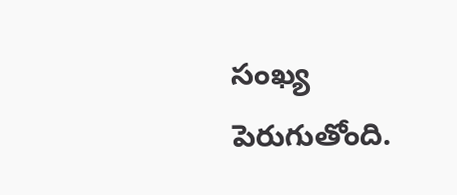సంఖ్య పెరుగుతోంది.